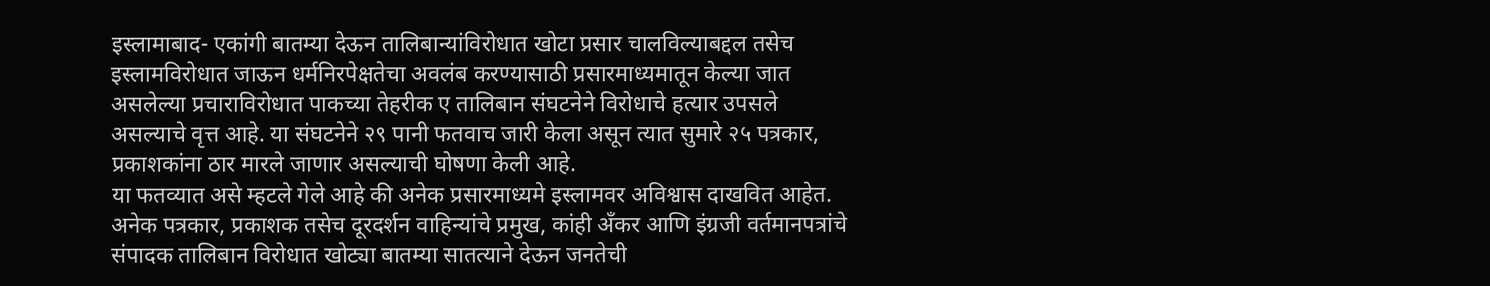इस्लामाबाद- एकांगी बातम्या देऊन तालिबान्यांविरोधात खोटा प्रसार चालविल्याबद्दल तसेच इस्लामविरोधात जाऊन धर्मनिरपेक्षतेचा अवलंब करण्यासाठी प्रसारमाध्यमातून केल्या जात असलेल्या प्रचाराविरोधात पाकच्या तेहरीक ए तालिबान संघटनेने विरोधाचे हत्यार उपसले असल्याचे वृत्त आहे. या संघटनेने २९ पानी फतवाच जारी केला असून त्यात सुमारे २५ पत्रकार, प्रकाशकांना ठार मारले जाणार असल्याची घोषणा केली आहे.
या फतव्यात असे म्हटले गेले आहे की अनेक प्रसारमाध्यमे इस्लामवर अविश्वास दाखवित आहेत. अनेक पत्रकार, प्रकाशक तसेच दूरदर्शन वाहिन्यांचे प्रमुख, कांही अँकर आणि इंग्रजी वर्तमानपत्रांचे संपादक तालिबान विरोधात खोट्या बातम्या सातत्याने देऊन जनतेची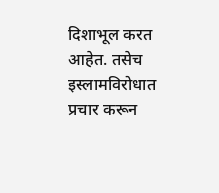दिशाभूल करत आहेत. तसेच इस्लामविरोधात प्रचार करून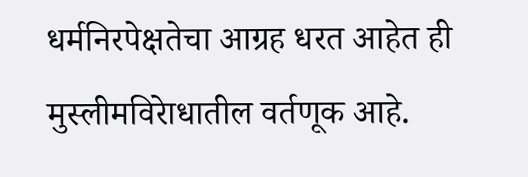धर्मनिरपेक्षतेचा आग्रह धरत आहेत ही मुस्लीमविरेाधातील वर्तणूक आहे.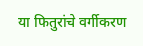या फितुरांचे वर्गीकरण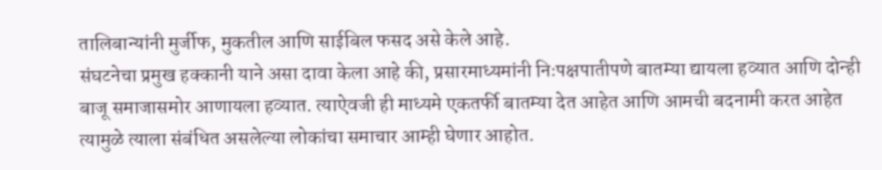तालिबान्यांनी मुर्जीफ, मुकतील आणि साईबिल फसद असे केले आहे.
संघटनेचा प्रमुख हक्कानी याने असा दावा केला आहे की, प्रसारमाध्यमांनी निःपक्षपातीपणे बातम्या द्यायला हव्यात आणि दोन्ही बाजू समाजासमोर आणायला हव्यात. त्याऐवजी ही माध्यमे एकतर्फी बातम्या देत आहेत आणि आमची बदनामी करत आहेत त्यामुळे त्याला संबंधित असलेल्या लोकांचा समाचार आम्ही घेणार आहोत.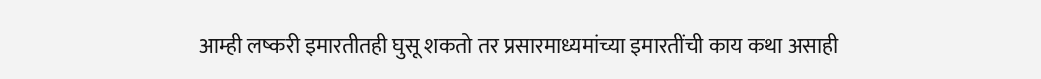आम्ही लष्करी इमारतीतही घुसू शकतो तर प्रसारमाध्यमांच्या इमारतींची काय कथा असाही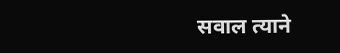सवाल त्याने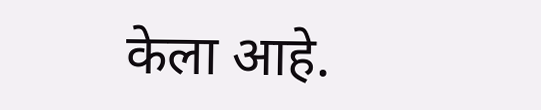केला आहे.